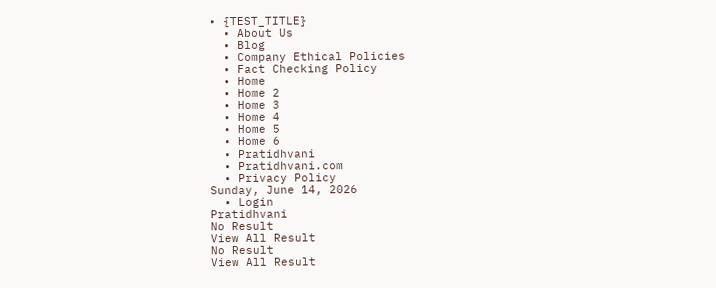• {TEST_TITLE}
  • About Us
  • Blog
  • Company Ethical Policies
  • Fact Checking Policy
  • Home
  • Home 2
  • Home 3
  • Home 4
  • Home 5
  • Home 6
  • Pratidhvani
  • Pratidhvani.com
  • Privacy Policy
Sunday, June 14, 2026
  • Login
Pratidhvani
No Result
View All Result
No Result
View All Result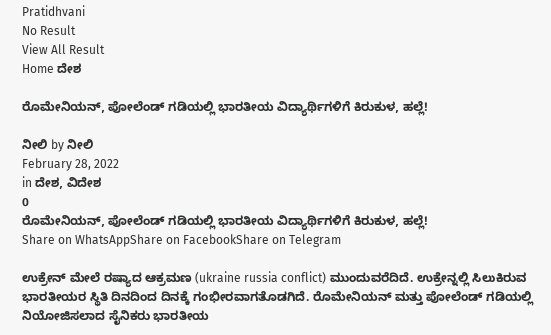Pratidhvani
No Result
View All Result
Home ದೇಶ

ರೊಮೇನಿಯನ್, ಪೋಲೆಂಡ್ ಗಡಿಯಲ್ಲಿ ಭಾರತೀಯ ವಿದ್ಯಾರ್ಥಿಗಳಿಗೆ ಕಿರುಕುಳ, ಹಲ್ಲೆ!

ನೀಲಿ by ನೀಲಿ
February 28, 2022
in ದೇಶ, ವಿದೇಶ
0
ರೊಮೇನಿಯನ್, ಪೋಲೆಂಡ್ ಗಡಿಯಲ್ಲಿ ಭಾರತೀಯ ವಿದ್ಯಾರ್ಥಿಗಳಿಗೆ ಕಿರುಕುಳ, ಹಲ್ಲೆ!
Share on WhatsAppShare on FacebookShare on Telegram

ಉಕ್ರೇನ್ ಮೇಲೆ ರಷ್ಯಾದ ಆಕ್ರಮಣ (ukraine russia conflict) ಮುಂದುವರೆದಿದೆ. ಉಕ್ರೇನ್ನಲ್ಲಿ ಸಿಲುಕಿರುವ ಭಾರತೀಯರ ಸ್ಥಿತಿ ದಿನದಿಂದ ದಿನಕ್ಕೆ ಗಂಭೀರವಾಗತೊಡಗಿದೆ. ರೊಮೇನಿಯನ್ ಮತ್ತು ಪೋಲೆಂಡ್ ಗಡಿಯಲ್ಲಿ ನಿಯೋಜಿಸಲಾದ ಸೈನಿಕರು ಭಾರತೀಯ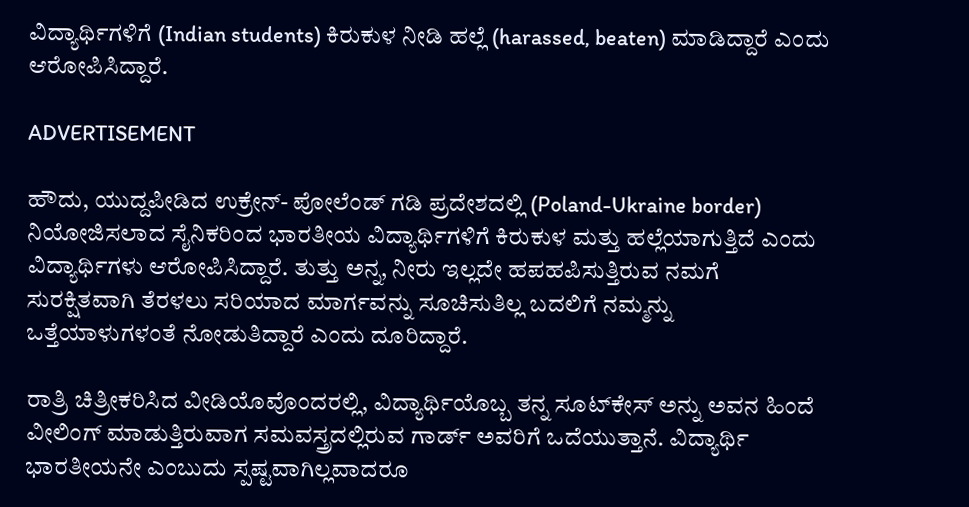ವಿದ್ಯಾರ್ಥಿಗಳಿಗೆ (Indian students) ಕಿರುಕುಳ ನೀಡಿ ಹಲ್ಲೆ (harassed, beaten) ಮಾಡಿದ್ದಾರೆ ಎಂದು ಆರೋಪಿಸಿದ್ದಾರೆ.

ADVERTISEMENT

ಹೌದು, ಯುದ್ದಪೀಡಿದ ಉಕ್ರೇನ್- ಪೋಲೆಂಡ್ ಗಡಿ ಪ್ರದೇಶದಲ್ಲಿ (Poland-Ukraine border) ನಿಯೋಜಿಸಲಾದ ಸೈನಿಕರಿಂದ ಭಾರತೀಯ ವಿದ್ಯಾರ್ಥಿಗಳಿಗೆ ಕಿರುಕುಳ ಮತ್ತು ಹಲ್ಲೆಯಾಗುತ್ತಿದೆ ಎಂದು ವಿದ್ಯಾರ್ಥಿಗಳು ಆರೋಪಿಸಿದ್ದಾರೆ. ತುತ್ತು ಅನ್ನ, ನೀರು ಇಲ್ಲದೇ ಹಪಹಪಿಸುತ್ತಿರುವ ನಮಗೆ ಸುರಕ್ಷಿತವಾಗಿ ತೆರಳಲು ಸರಿಯಾದ ಮಾರ್ಗವನ್ನು ಸೂಚಿಸುತಿಲ್ಲ ಬದಲಿಗೆ ನಮ್ಮನ್ನು ಒತ್ತೆಯಾಳುಗಳಂತೆ ನೋಡುತಿದ್ದಾರೆ ಎಂದು ದೂರಿದ್ದಾರೆ.

ರಾತ್ರಿ ಚಿತ್ರೀಕರಿಸಿದ ವೀಡಿಯೊವೊಂದರಲ್ಲಿ, ವಿದ್ಯಾರ್ಥಿಯೊಬ್ಬ ತನ್ನ ಸೂಟ್‌ಕೇಸ್ ಅನ್ನು ಅವನ ಹಿಂದೆ ವೀಲಿಂಗ್ ಮಾಡುತ್ತಿರುವಾಗ ಸಮವಸ್ತ್ರದಲ್ಲಿರುವ ಗಾರ್ಡ್‌ ಅವರಿಗೆ ಒದೆಯುತ್ತಾನೆ. ವಿದ್ಯಾರ್ಥಿ ಭಾರತೀಯನೇ ಎಂಬುದು ಸ್ಪಷ್ಟವಾಗಿಲ್ಲವಾದರೂ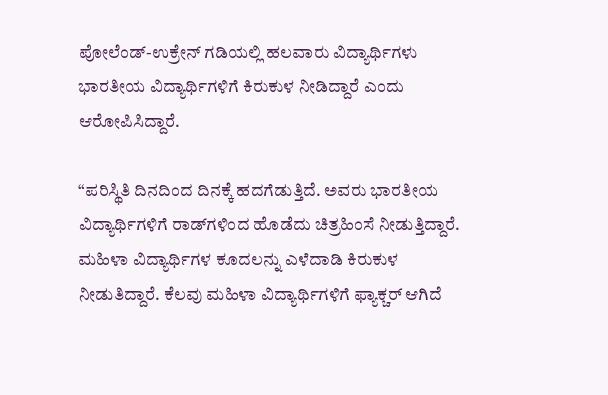ಪೋಲೆಂಡ್-ಉಕ್ರೇನ್ ಗಡಿಯಲ್ಲಿ ಹಲವಾರು ವಿದ್ಯಾರ್ಥಿಗಳು ಭಾರತೀಯ ವಿದ್ಯಾರ್ಥಿಗಳಿಗೆ ಕಿರುಕುಳ ನೀಡಿದ್ದಾರೆ ಎಂದು ಆರೋಪಿಸಿದ್ದಾರೆ.

“ಪರಿಸ್ಥಿತಿ ದಿನದಿಂದ ದಿನಕ್ಕೆ ಹದಗೆಡುತ್ತಿದೆ. ಅವರು ಭಾರತೀಯ ವಿದ್ಯಾರ್ಥಿಗಳಿಗೆ ರಾಡ್‌ಗಳಿಂದ ಹೊಡೆದು ಚಿತ್ರಹಿಂಸೆ ನೀಡುತ್ತಿದ್ದಾರೆ. ಮಹಿಳಾ ವಿದ್ಯಾರ್ಥಿಗಳ ಕೂದಲನ್ನು ಎಳೆದಾಡಿ ಕಿರುಕುಳ ನೀಡುತಿದ್ದಾರೆ. ಕೆಲವು ಮಹಿಳಾ ವಿದ್ಯಾರ್ಥಿಗಳಿಗೆ ಫ್ಯಾಕ್ಚರ್ ಆಗಿದೆ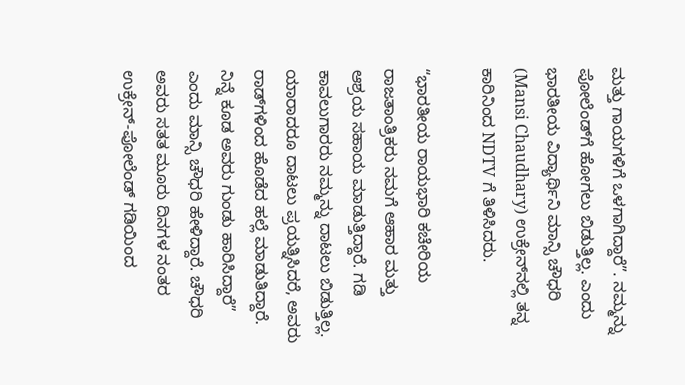ಮತ್ತು ಗಾಯಗಳಿಗೆ ಒಳಗಾಗಿದ್ದಾರೆ”. ನಮ್ಮನ್ನು ಪೋಲೆಂಡ್‌ಗೆ ಹೋಗಲು ಬಿಡುತ್ತಿಲ್ಲ. ಎಂದು ಭಾರತೀಯ ವಿದ್ಯಾರ್ಥಿನಿ ಮಾನ್ಸಿ ಚೌಧರಿ (Mansi Chaudhary) ಉಕ್ರೇನ್‌ನಲ್ಲಿ ತನ್ನ ಕಾರಿನಿಂದ NDTV ಗೆ ತಿಳಿಸಿದರು.

“ಭಾರತೀಯ ರಾಯಭಾರಿ ಕಚೇರಿಯ ರಾಜತಾಂತ್ರಿಕರು ನಮಗೆ ಆಹಾರ ಮತ್ತು ಆಶ್ರಯ ಸಹಾಯ ಮಾಡುತ್ತಿದ್ದಾರೆ. ಗಡಿ ಕಾವಲುಗಾರರು ನಮ್ಮನ್ನು ದಾಟಲು ಬಿಡುತ್ತಿಲ್ಲ. ಯಾರಾದರೂ ದಾಟಲು ಪ್ರಯತ್ನಿಸಿದರೆ, ಅವರು ರಾಡ್‌ಗಳಿಂದ ಹೊಡೆದ ಹಲ್ಲೆ ಮಾಡುತಿದ್ದಾರೆ. ನಿನ್ನೆ ಕೂಡ ಅವರು ಗುಂಡು ಹಾರಿಸಿದ್ದಾರೆ” ಎಂದು ಮಾನ್ಸಿ ಚೌಧರಿ ಹೇಳಿದ್ದಾರೆ. ಚೌಧರಿ ಅವರು ಸತತ ಮೂರು ದಿನಗಳ ನಂತರ ಉಕ್ರೇನ್-ಪೋಲೆಂಡ್ ಗಡಿಯಿಂದ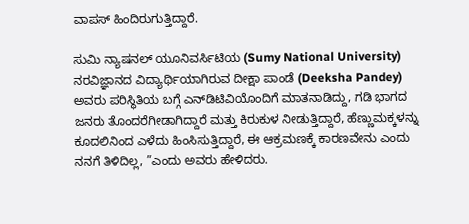ವಾಪಸ್ ಹಿಂದಿರುಗುತ್ತಿದ್ದಾರೆ.

ಸುಮಿ ನ್ಯಾಷನಲ್ ಯೂನಿವರ್ಸಿಟಿಯ (Sumy National University) ನರವಿಜ್ಞಾನದ ವಿದ್ಯಾರ್ಥಿಯಾಗಿರುವ ದೀಕ್ಷಾ ಪಾಂಡೆ (Deeksha Pandey) ಅವರು ಪರಿಸ್ಥಿತಿಯ ಬಗ್ಗೆ ಎನ್‌ಡಿಟಿವಿಯೊಂದಿಗೆ ಮಾತನಾಡಿದ್ದು, ಗಡಿ ಭಾಗದ ಜನರು ತೊಂದರೆಗೀಡಾಗಿದ್ದಾರೆ ಮತ್ತು ಕಿರುಕುಳ ನೀಡುತ್ತಿದ್ದಾರೆ, ಹೆಣ್ಣುಮಕ್ಕಳನ್ನು ಕೂದಲಿನಿಂದ ಎಳೆದು ಹಿಂಸಿಸುತ್ತಿದ್ದಾರೆ, ಈ ಆಕ್ರಮಣಕ್ಕೆ ಕಾರಣವೇನು ಎಂದು ನನಗೆ ತಿಳಿದಿಲ್ಲ, ”ಎಂದು ಅವರು ಹೇಳಿದರು.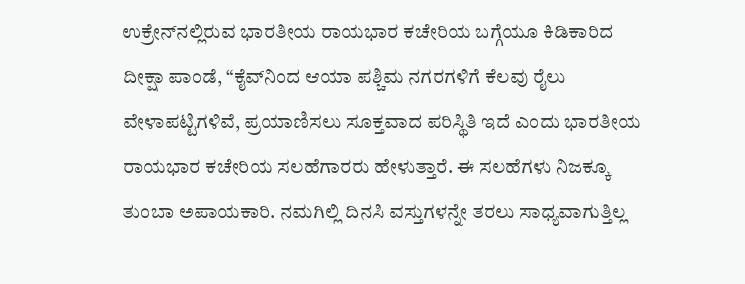ಉಕ್ರೇನ್‌ನಲ್ಲಿರುವ ಭಾರತೀಯ ರಾಯಭಾರ ಕಚೇರಿಯ ಬಗ್ಗೆಯೂ ಕಿಡಿಕಾರಿದ ದೀಕ್ಷಾ ಪಾಂಡೆ, “ಕೈವ್‌ನಿಂದ ಆಯಾ ಪಶ್ಚಿಮ ನಗರಗಳಿಗೆ ಕೆಲವು ರೈಲು ವೇಳಾಪಟ್ಟಿಗಳಿವೆ, ಪ್ರಯಾಣಿಸಲು ಸೂಕ್ತವಾದ ಪರಿಸ್ಥಿತಿ ಇದೆ ಎಂದು ಭಾರತೀಯ ರಾಯಭಾರ ಕಚೇರಿಯ ಸಲಹೆಗಾರರು ಹೇಳುತ್ತಾರೆ. ಈ ಸಲಹೆಗಳು ನಿಜಕ್ಕೂ ತುಂಬಾ ಅಪಾಯಕಾರಿ. ನಮಗಿಲ್ಲಿ ದಿನಸಿ ವಸ್ತುಗಳನ್ನೇ ತರಲು ಸಾಧ್ಯವಾಗುತ್ತಿಲ್ಲ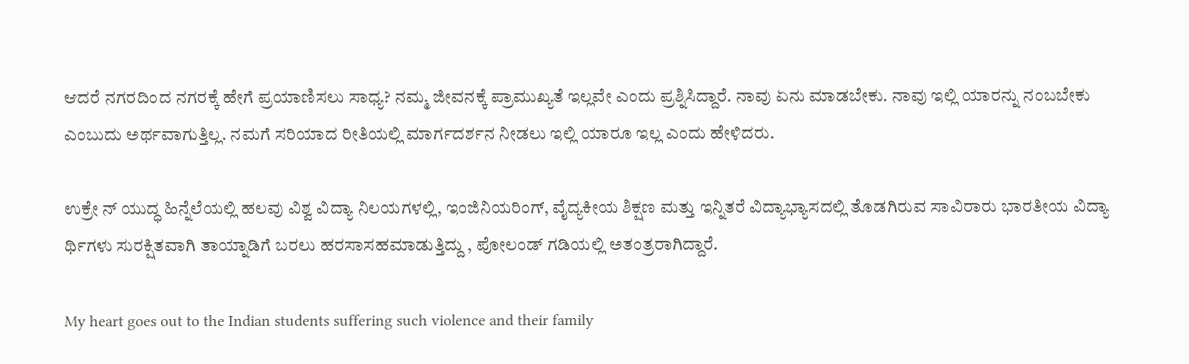ಆದರೆ ನಗರದಿಂದ ನಗರಕ್ಕೆ ಹೇಗೆ ಪ್ರಯಾಣಿಸಲು ಸಾಧ್ಯ? ನಮ್ಮ ಜೀವನಕ್ಕೆ ಪ್ರಾಮುಖ್ಯತೆ ಇಲ್ಲವೇ ಎಂದು ಪ್ರಶ್ನಿಸಿದ್ದಾರೆ. ನಾವು ಏನು ಮಾಡಬೇಕು. ನಾವು ಇಲ್ಲಿ ಯಾರನ್ನು ನಂಬಬೇಕು ಎಂಬುದು ಅರ್ಥವಾಗುತ್ತಿಲ್ಲ. ನಮಗೆ ಸರಿಯಾದ ರೀತಿಯಲ್ಲಿ ಮಾರ್ಗದರ್ಶನ ನೀಡಲು ಇಲ್ಲಿ ಯಾರೂ ಇಲ್ಲ ಎಂದು ಹೇಳಿದರು.

ಉಕ್ರೇ ನ್ ಯುದ್ಧ ಹಿನ್ನೆಲೆಯಲ್ಲಿ ಹಲವು ವಿಶ್ವ ವಿದ್ಯಾ ನಿಲಯಗಳಲ್ಲಿ, ಇಂಜಿನಿಯರಿಂಗ್, ವೈದ್ಯಕೀಯ ಶಿಕ್ಷಣ ಮತ್ತು ಇನ್ನಿತರೆ ವಿದ್ಯಾಭ್ಯಾಸದಲ್ಲಿ ತೊಡಗಿರುವ ಸಾವಿರಾರು ಭಾರತೀಯ ವಿದ್ಯಾ ರ್ಥಿಗಳು ಸುರಕ್ಷಿತವಾಗಿ ತಾಯ್ನಾಡಿಗೆ ಬರಲು ಹರಸಾಸಹಮಾಡುತ್ತಿದ್ದು , ಪೋಲಂಡ್ ಗಡಿಯಲ್ಲಿ ಅತಂತ್ರರಾಗಿದ್ದಾರೆ.

My heart goes out to the Indian students suffering such violence and their family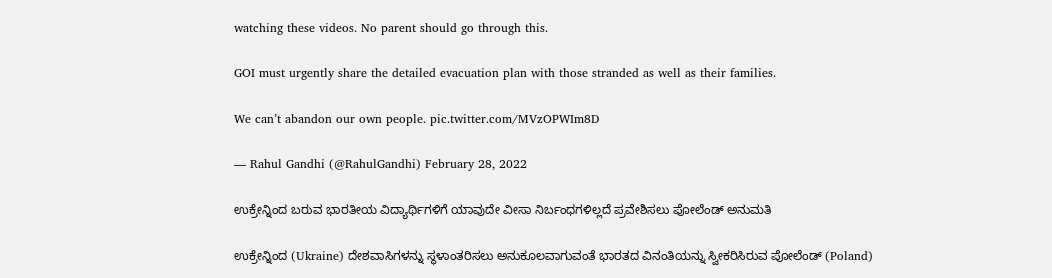watching these videos. No parent should go through this.

GOI must urgently share the detailed evacuation plan with those stranded as well as their families.

We can’t abandon our own people. pic.twitter.com/MVzOPWIm8D

— Rahul Gandhi (@RahulGandhi) February 28, 2022

ಉಕ್ರೇನ್ನಿಂದ ಬರುವ ಭಾರತೀಯ ವಿದ್ಯಾರ್ಥಿಗಳಿಗೆ ಯಾವುದೇ ವೀಸಾ ನಿರ್ಬಂಧಗಳಿಲ್ಲದೆ ಪ್ರವೇಶಿಸಲು ಪೋಲೆಂಡ್ ಅನುಮತಿ

ಉಕ್ರೇನ್ನಿಂದ (Ukraine) ದೇಶವಾಸಿಗಳನ್ನು ಸ್ಥಳಾಂತರಿಸಲು ಅನುಕೂಲವಾಗುವಂತೆ ಭಾರತದ ವಿನಂತಿಯನ್ನು ಸ್ವೀಕರಿಸಿರುವ ಪೋಲೆಂಡ್ (Poland)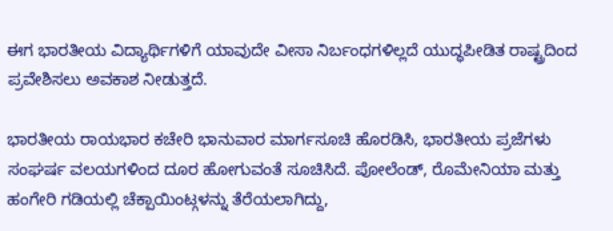ಈಗ ಭಾರತೀಯ ವಿದ್ಯಾರ್ಥಿಗಳಿಗೆ ಯಾವುದೇ ವೀಸಾ ನಿರ್ಬಂಧಗಳಿಲ್ಲದೆ ಯುದ್ಧಪೀಡಿತ ರಾಷ್ಟ್ರದಿಂದ ಪ್ರವೇಶಿಸಲು ಅವಕಾಶ ನೀಡುತ್ತದೆ.

ಭಾರತೀಯ ರಾಯಭಾರ ಕಚೇರಿ ಭಾನುವಾರ ಮಾರ್ಗಸೂಚಿ ಹೊರಡಿಸಿ, ಭಾರತೀಯ ಪ್ರಜೆಗಳು ಸಂಘರ್ಷ ವಲಯಗಳಿಂದ ದೂರ ಹೋಗುವಂತೆ ಸೂಚಿಸಿದೆ. ಪೋಲೆಂಡ್, ರೊಮೇನಿಯಾ ಮತ್ತು ಹಂಗೇರಿ ಗಡಿಯಲ್ಲಿ ಚೆಕ್ಪಾಯಿಂಟ್ಗಳನ್ನು ತೆರೆಯಲಾಗಿದ್ದು,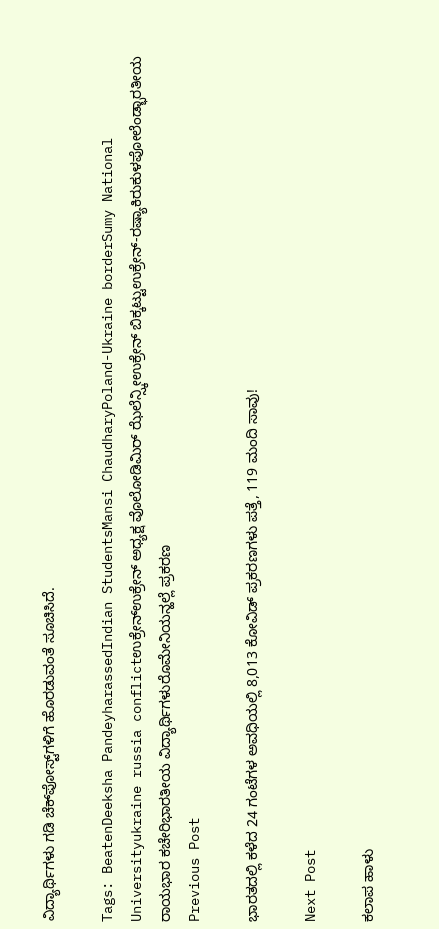ವಿದ್ಯಾರ್ಥಿಗಳು ಗಡಿ ಚೆಕ್‌ಪೋಸ್ಟ್‌ಗಳಿಗೆ ಹೊರಡುವಂತೆ ಸೂಚಿಸಿದೆ.

Tags: BeatenDeeksha PandeyharassedIndian StudentsMansi ChaudharyPoland-Ukraine borderSumy National Universityukraine russia conflictಉಕ್ರೇನ್ಉಕ್ರೇನ್ ಅಧ್ಯಕ್ಷ ವೊಲೋಡಿಮಿರ್ ಝೆಲೆನ್ಸ್ಕೀಉಕ್ರೇನ್ ಬಿಕ್ಕಟ್ಟುಉಕ್ರೇನ್-ರಷ್ಯಾಕಿರುಕುಳಪೋಲೆಂಡ್ಭಾರತೀಯ ರಾಯಭಾರ ಕಚೇರಿಭಾರತೀಯ ವಿದ್ಯಾರ್ಥಿಗಳುರೊಮೇನಿಯನ್ಹಲ್ಲೆ ಪ್ರಕರಣ
Previous Post

ಭಾರತದಲ್ಲಿ ಕಳೆದ 24 ಗಂಟೆಗಳ ಅವಧಿಯಲ್ಲಿ 8,013 ಕೋವಿಡ್ ಪ್ರಕರಣಗಳು ಪತ್ತೆ, 119 ಮಂದಿ ಸಾವು!

Next Post

ಕಲಾಪ ಹಾಳು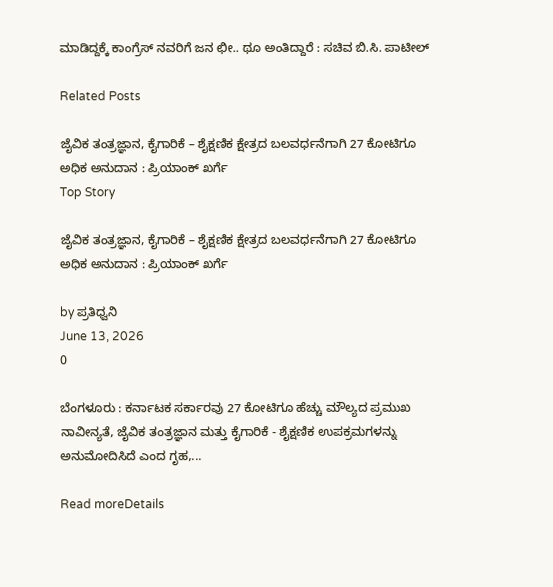ಮಾಡಿದ್ದಕ್ಕೆ ಕಾಂಗ್ರೆಸ್ ನವರಿಗೆ ಜನ ಛೀ.. ಥೂ ಅಂತಿದ್ದಾರೆ : ಸಚಿವ ಬಿ.ಸಿ. ಪಾಟೀಲ್

Related Posts

ಜೈವಿಕ ತಂತ್ರಜ್ಞಾನ, ಕೈಗಾರಿಕೆ – ಶೈಕ್ಷಣಿಕ ಕ್ಷೇತ್ರದ ಬಲವರ್ಧನೆಗಾಗಿ 27 ಕೋಟಿಗೂ ಅಧಿಕ ಅನುದಾನ : ಪ್ರಿಯಾಂಕ್‌ ಖರ್ಗೆ
Top Story

ಜೈವಿಕ ತಂತ್ರಜ್ಞಾನ, ಕೈಗಾರಿಕೆ – ಶೈಕ್ಷಣಿಕ ಕ್ಷೇತ್ರದ ಬಲವರ್ಧನೆಗಾಗಿ 27 ಕೋಟಿಗೂ ಅಧಿಕ ಅನುದಾನ : ಪ್ರಿಯಾಂಕ್‌ ಖರ್ಗೆ

by ಪ್ರತಿಧ್ವನಿ
June 13, 2026
0

ಬೆಂಗಳೂರು : ಕರ್ನಾಟಕ ಸರ್ಕಾರವು 27 ಕೋಟಿಗೂ ಹೆಚ್ಚು ಮೌಲ್ಯದ ಪ್ರಮುಖ ನಾವೀನ್ಯತೆ, ಜೈವಿಕ ತಂತ್ರಜ್ಞಾನ ಮತ್ತು ಕೈಗಾರಿಕೆ - ಶೈಕ್ಷಣಿಕ ಉಪಕ್ರಮಗಳನ್ನು ಅನುಮೋದಿಸಿದೆ ಎಂದ ಗೃಹ,...

Read moreDetails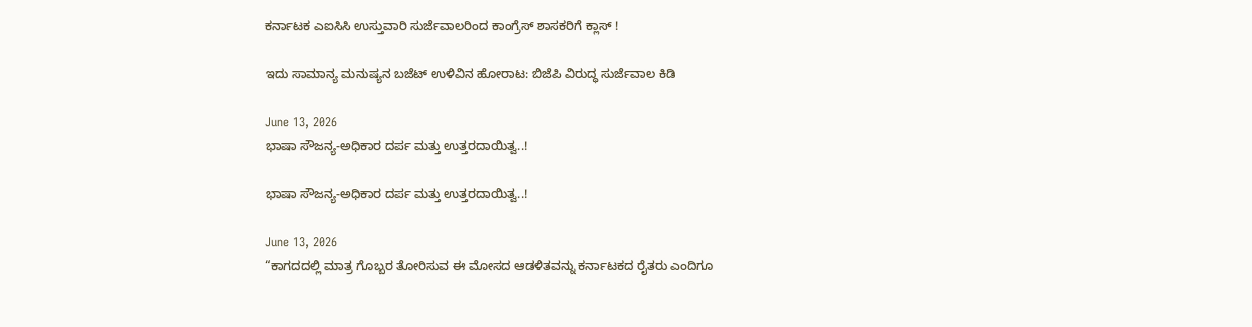ಕರ್ನಾಟಕ ಎಐಸಿಸಿ ಉಸ್ತುವಾರಿ ಸುರ್ಜೆವಾಲರಿಂದ ಕಾಂಗ್ರೆಸ್‌ ಶಾಸಕರಿಗೆ ಕ್ಲಾಸ್‌ !

ಇದು ಸಾಮಾನ್ಯ ಮನುಷ್ಯನ ಬಜೆಟ್ ಉಳಿವಿನ ಹೋರಾಟ: ಬಿಜೆಪಿ ವಿರುದ್ಧ ಸುರ್ಜೆವಾಲ ಕಿಡಿ

June 13, 2026
ಭಾಷಾ ಸೌಜನ್ಯ-ಅಧಿಕಾರ ದರ್ಪ ಮತ್ತು ಉತ್ತರದಾಯಿತ್ವ..!

ಭಾಷಾ ಸೌಜನ್ಯ-ಅಧಿಕಾರ ದರ್ಪ ಮತ್ತು ಉತ್ತರದಾಯಿತ್ವ..!

June 13, 2026
“ಕಾಗದದಲ್ಲಿ ಮಾತ್ರ ಗೊಬ್ಬರ ತೋರಿಸುವ ಈ ಮೋಸದ ಆಡಳಿತವನ್ನು ಕರ್ನಾಟಕದ ರೈತರು ಎಂದಿಗೂ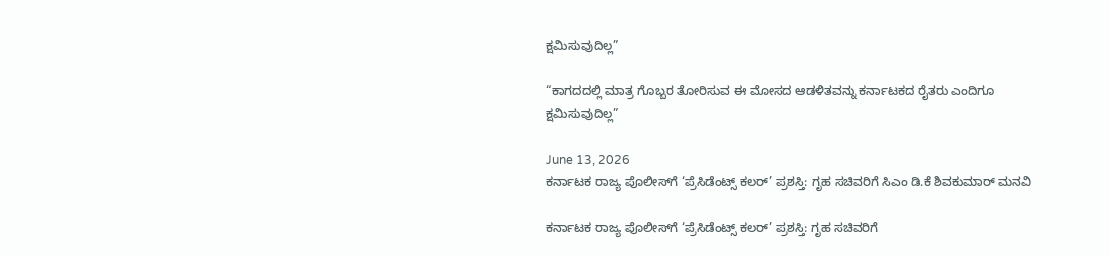ಕ್ಷಮಿಸುವುದಿಲ್ಲ”

“ಕಾಗದದಲ್ಲಿ ಮಾತ್ರ ಗೊಬ್ಬರ ತೋರಿಸುವ ಈ ಮೋಸದ ಆಡಳಿತವನ್ನು ಕರ್ನಾಟಕದ ರೈತರು ಎಂದಿಗೂ ಕ್ಷಮಿಸುವುದಿಲ್ಲ”

June 13, 2026
ಕರ್ನಾಟಕ ರಾಜ್ಯ ಪೊಲೀಸ್‌ಗೆ ‘ಪ್ರೆಸಿಡೆಂಟ್ಸ್ ಕಲರ್’ ಪ್ರಶಸ್ತಿ: ಗೃಹ ಸಚಿವರಿಗೆ ಸಿಎಂ ಡಿ.ಕೆ ಶಿವಕುಮಾರ್ ಮನವಿ

ಕರ್ನಾಟಕ ರಾಜ್ಯ ಪೊಲೀಸ್‌ಗೆ ‘ಪ್ರೆಸಿಡೆಂಟ್ಸ್ ಕಲರ್’ ಪ್ರಶಸ್ತಿ: ಗೃಹ ಸಚಿವರಿಗೆ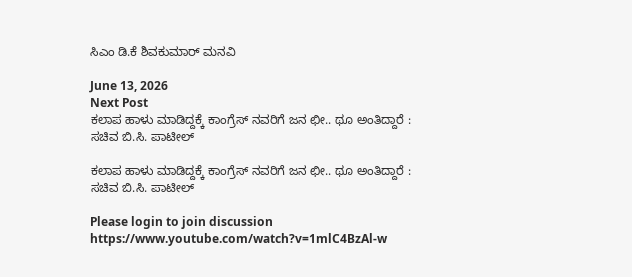ಸಿಎಂ ಡಿ.ಕೆ ಶಿವಕುಮಾರ್ ಮನವಿ

June 13, 2026
Next Post
ಕಲಾಪ ಹಾಳು ಮಾಡಿದ್ದಕ್ಕೆ ಕಾಂಗ್ರೆಸ್ ನವರಿಗೆ ಜನ ಛೀ.. ಥೂ ಅಂತಿದ್ದಾರೆ : ಸಚಿವ ಬಿ.ಸಿ. ಪಾಟೀಲ್

ಕಲಾಪ ಹಾಳು ಮಾಡಿದ್ದಕ್ಕೆ ಕಾಂಗ್ರೆಸ್ ನವರಿಗೆ ಜನ ಛೀ.. ಥೂ ಅಂತಿದ್ದಾರೆ : ಸಚಿವ ಬಿ.ಸಿ. ಪಾಟೀಲ್

Please login to join discussion
https://www.youtube.com/watch?v=1mlC4BzAl-w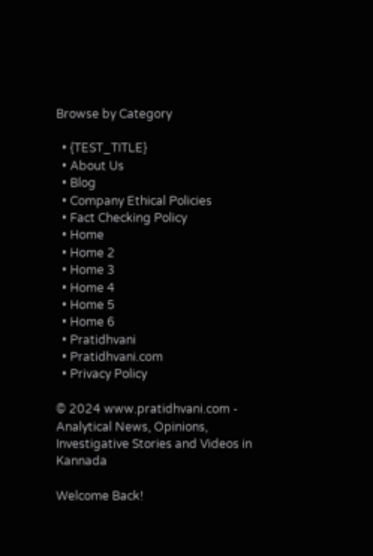Browse by Category

  • {TEST_TITLE}
  • About Us
  • Blog
  • Company Ethical Policies
  • Fact Checking Policy
  • Home
  • Home 2
  • Home 3
  • Home 4
  • Home 5
  • Home 6
  • Pratidhvani
  • Pratidhvani.com
  • Privacy Policy

© 2024 www.pratidhvani.com - Analytical News, Opinions, Investigative Stories and Videos in Kannada

Welcome Back!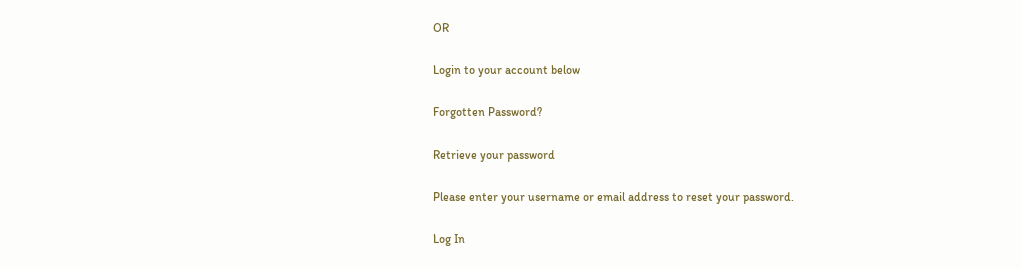OR

Login to your account below

Forgotten Password?

Retrieve your password

Please enter your username or email address to reset your password.

Log In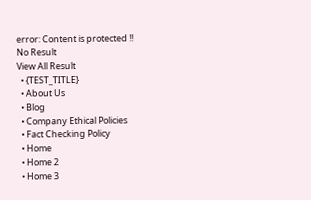error: Content is protected !!
No Result
View All Result
  • {TEST_TITLE}
  • About Us
  • Blog
  • Company Ethical Policies
  • Fact Checking Policy
  • Home
  • Home 2
  • Home 3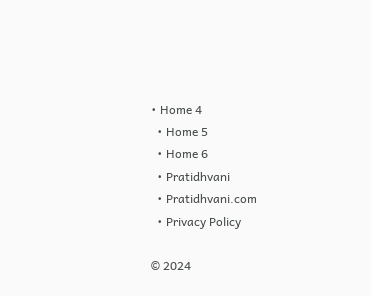• Home 4
  • Home 5
  • Home 6
  • Pratidhvani
  • Pratidhvani.com
  • Privacy Policy

© 2024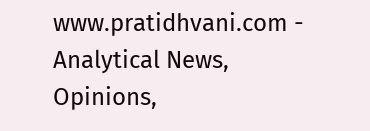www.pratidhvani.com - Analytical News, Opinions,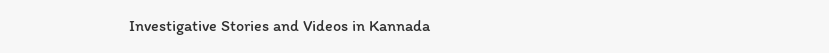Investigative Stories and Videos in Kannada